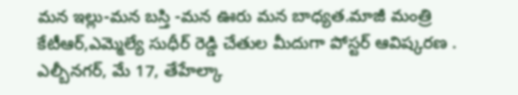మన ఇల్లు-మన బస్తి -మన ఊరు మన బాధ్యత.మాజీ మంత్రి కేటీఆర్,ఎమ్మెల్యే సుధీర్ రెడ్డి చేతుల మీదుగా పోస్టర్ ఆవిష్కరణ .
ఎల్బీనగర్, మే 17, తేహేల్కా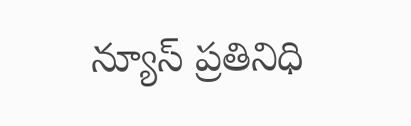న్యూస్ ప్రతినిధి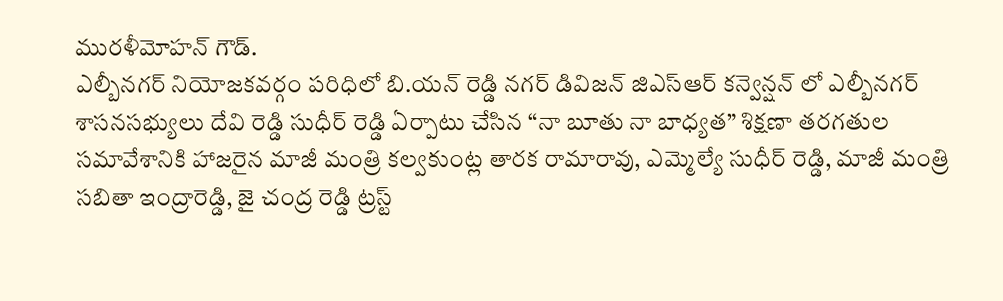మురళీమోహన్ గౌడ్.
ఎల్బీనగర్ నియోజకవర్గం పరిధిలో బి.యన్ రెడ్డి నగర్ డివిజన్ జిఎస్ఆర్ కన్వెన్షన్ లో ఎల్బీనగర్ శాసనసభ్యులు దేవి రెడ్డి సుధీర్ రెడ్డి ఏర్పాటు చేసిన “నా బూతు నా బాధ్యత” శిక్షణా తరగతుల సమావేశానికి హాజరైన మాజీ మంత్రి కల్వకుంట్ల తారక రామారావు, ఎమ్మెల్యే సుధీర్ రెడ్డి, మాజీ మంత్రి సబితా ఇంద్రారెడ్డి, జై చంద్ర రెడ్డి ట్రస్ట్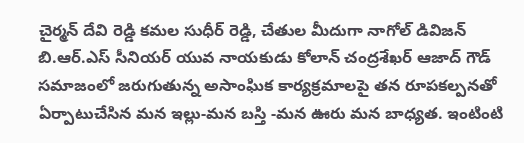చైర్మన్ దేవి రెడ్డి కమల సుధీర్ రెడ్డి, చేతుల మీదుగా నాగోల్ డివిజన్ బి.ఆర్.ఎస్ సీనియర్ యువ నాయకుడు కోలాన్ చంద్రశేఖర్ ఆజాద్ గౌడ్ సమాజంలో జరుగుతున్న అసాంఘిక కార్యక్రమాలపై తన రూపకల్పనతో ఏర్పాటుచేసిన మన ఇల్లు-మన బస్తి -మన ఊరు మన బాధ్యత. ఇంటింటి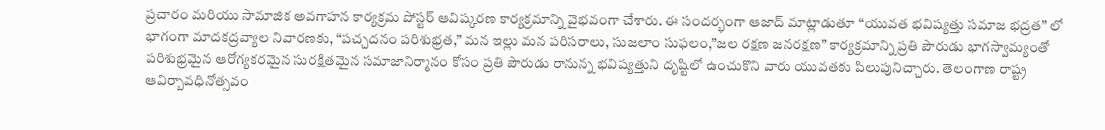ప్రచారం మరియు సామాజిక అవగాహన కార్యక్రమ పోస్టర్ ఆవిష్కరణ కార్యక్రమాన్ని వైభవంగా చేశారు. ఈ సందర్భంగా ఆజాద్ మాట్లాడుతూ “యువత భవిష్యత్తు సమాజ భద్రత” లో భాగంగా మాదకద్రవ్యాల నివారణకు, “పచ్చదనం పరిశుభ్రత,” మన ఇల్లు మన పరిసరాలు, సుజలాం సుఫలం,”జల రక్షణ జనరక్షణ” కార్యక్రమాన్ని ప్రతి పౌరుడు భాగస్వామ్యంతో పరిశుభ్రమైన ఆరోగ్యకరమైన సురక్షితమైన సమాజానిర్మానం కోసం ప్రతి పౌరుడు రానున్న భవిష్యత్తుని దృష్టిలో ఉంచుకొని వారు యువతకు పిలుపునిచ్చారు. తెలంగాణ రాష్ట్ర ఆవిర్బావధినోత్సవం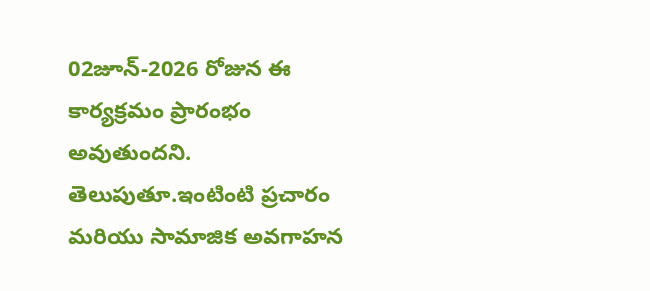02జూన్-2026 రోజున ఈ కార్యక్రమం ప్రారంభం అవుతుందని. తెలుపుతూ.ఇంటింటి ప్రచారం మరియు సామాజిక అవగాహన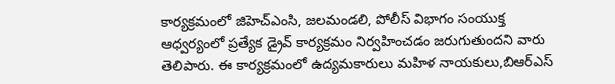కార్యక్రమంలో జిహెచ్ఎంసి, జలమండలి, పోలీస్ విభాగం సంయుక్త ఆధ్వర్యంలో ప్రత్యేక డ్రైవ్ కార్యక్రమం నిర్వహించడం జరుగుతుందని వారు తెలిపారు. ఈ కార్యక్రమంలో ఉద్యమకారులు మహిళ నాయకులు,బిఆర్ఎస్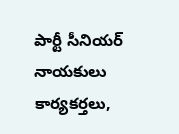పార్టీ సీనియర్ నాయకులు కార్యకర్తలు,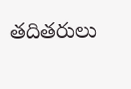తదితరులు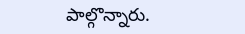పాల్గొన్నారు.